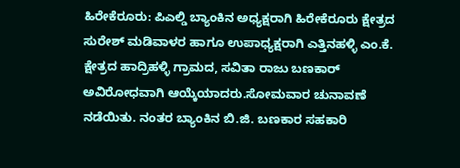ಹಿರೇಕೆರೂರು: ಪಿಎಲ್ಡಿ ಬ್ಯಾಂಕಿನ ಅಧ್ಯಕ್ಷರಾಗಿ ಹಿರೇಕೆರೂರು ಕ್ಷೇತ್ರದ ಸುರೇಶ್ ಮಡಿವಾಳರ ಹಾಗೂ ಉಪಾಧ್ಯಕ್ಷರಾಗಿ ಎತ್ತಿನಹಳ್ಳಿ ಎಂ.ಕೆ. ಕ್ಷೇತ್ರದ ಹಾದ್ರಿಹಳ್ಳಿ ಗ್ರಾಮದ, ಸವಿತಾ ರಾಜು ಬಣಕಾರ್ ಅವಿರೋಧವಾಗಿ ಆಯ್ಕೆಯಾದರು.ಸೋಮವಾರ ಚುನಾವಣೆ ನಡೆಯಿತು. ನಂತರ ಬ್ಯಾಂಕಿನ ಬಿ.ಜಿ. ಬಣಕಾರ ಸಹಕಾರಿ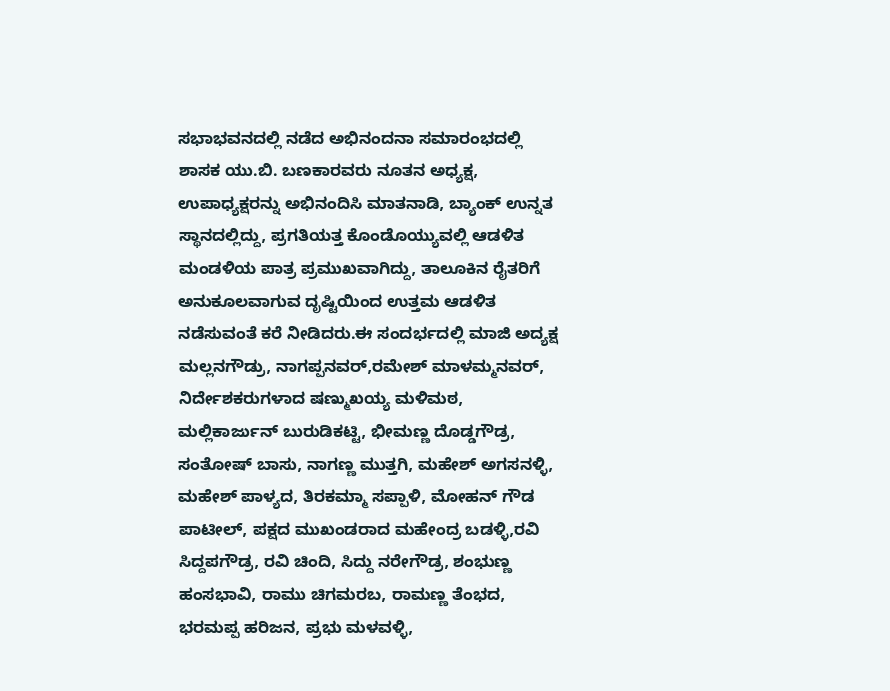ಸಭಾಭವನದಲ್ಲಿ ನಡೆದ ಅಭಿನಂದನಾ ಸಮಾರಂಭದಲ್ಲಿ ಶಾಸಕ ಯು.ಬಿ. ಬಣಕಾರವರು ನೂತನ ಅಧ್ಯಕ್ಷ, ಉಪಾಧ್ಯಕ್ಷರನ್ನು ಅಭಿನಂದಿಸಿ ಮಾತನಾಡಿ, ಬ್ಯಾಂಕ್ ಉನ್ನತ ಸ್ಥಾನದಲ್ಲಿದ್ದು, ಪ್ರಗತಿಯತ್ತ ಕೊಂಡೊಯ್ಯುವಲ್ಲಿ ಆಡಳಿತ ಮಂಡಳಿಯ ಪಾತ್ರ ಪ್ರಮುಖವಾಗಿದ್ದು, ತಾಲೂಕಿನ ರೈತರಿಗೆ ಅನುಕೂಲವಾಗುವ ದೃಷ್ಟಿಯಿಂದ ಉತ್ತಮ ಆಡಳಿತ ನಡೆಸುವಂತೆ ಕರೆ ನೀಡಿದರು.ಈ ಸಂದರ್ಭದಲ್ಲಿ ಮಾಜಿ ಅದ್ಯಕ್ಷ ಮಲ್ಲನಗೌಡ್ರು, ನಾಗಪ್ಪನವರ್,ರಮೇಶ್ ಮಾಳಮ್ಮನವರ್, ನಿರ್ದೇಶಕರುಗಳಾದ ಷಣ್ಮುಖಯ್ಯ ಮಳಿಮಠ, ಮಲ್ಲಿಕಾರ್ಜುನ್ ಬುರುಡಿಕಟ್ಟಿ, ಭೀಮಣ್ಣ ದೊಡ್ಡಗೌಡ್ರ, ಸಂತೋಷ್ ಬಾಸು, ನಾಗಣ್ಣ ಮುತ್ತಗಿ, ಮಹೇಶ್ ಅಗಸನಳ್ಳಿ, ಮಹೇಶ್ ಪಾಳ್ಯದ, ತಿರಕಮ್ಮಾ ಸಪ್ಪಾಳಿ, ಮೋಹನ್ ಗೌಡ ಪಾಟೀಲ್, ಪಕ್ಷದ ಮುಖಂಡರಾದ ಮಹೇಂದ್ರ ಬಡಳ್ಳಿ,ರವಿ ಸಿದ್ದಪಗೌಡ್ರ, ರವಿ ಚಿಂದಿ, ಸಿದ್ದು ನರೇಗೌಡ್ರ, ಶಂಭುಣ್ಣ ಹಂಸಭಾವಿ, ರಾಮು ಚಿಗಮರಬ, ರಾಮಣ್ಣ ತೆಂಭದ, ಭರಮಪ್ಪ ಹರಿಜನ, ಪ್ರಭು ಮಳವಳ್ಳಿ,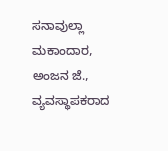ಸನಾವುಲ್ಲಾ ಮಕಾಂದಾರ, ಅಂಜನ ಜೆ., ವ್ಯವಸ್ಥಾಪಕರಾದ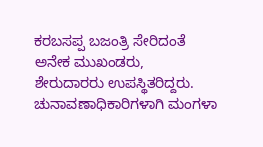ಕರಬಸಪ್ಪ ಬಜಂತ್ರಿ ಸೇರಿದಂತೆ ಅನೇಕ ಮುಖಂಡರು, ಶೇರುದಾರರು ಉಪಸ್ಥಿತರಿದ್ದರು. ಚುನಾವಣಾಧಿಕಾರಿಗಳಾಗಿ ಮಂಗಳಾ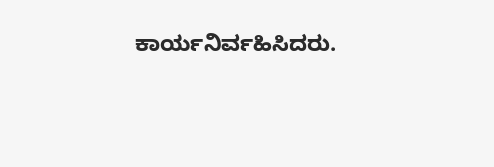ಕಾರ್ಯನಿರ್ವಹಿಸಿದರು.